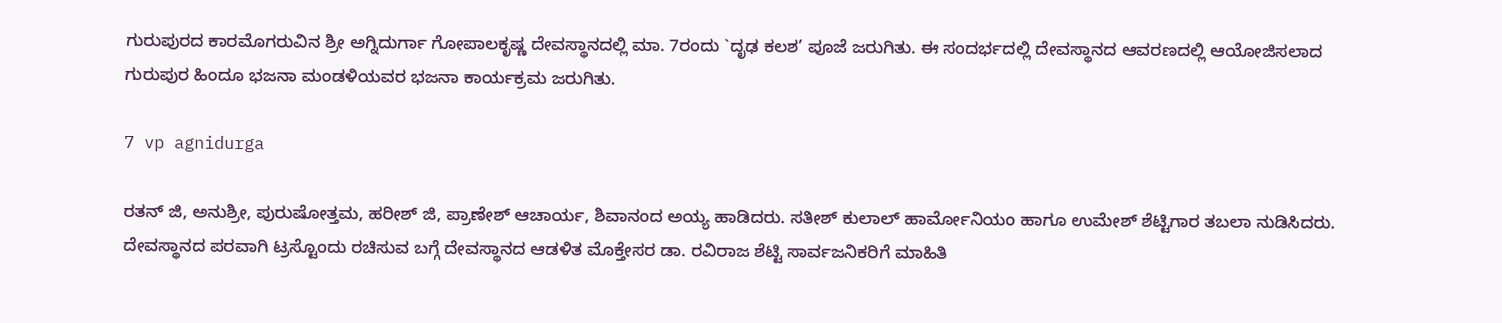ಗುರುಪುರದ ಕಾರಮೊಗರುವಿನ ಶ್ರೀ ಅಗ್ನಿದುರ್ಗಾ ಗೋಪಾಲಕೃಷ್ಣ ದೇವಸ್ಥಾನದಲ್ಲಿ ಮಾ. 7ರಂದು `ದೃಢ ಕಲಶ’ ಪೂಜೆ ಜರುಗಿತು. ಈ ಸಂದರ್ಭದಲ್ಲಿ ದೇವಸ್ಥಾನದ ಆವರಣದಲ್ಲಿ ಆಯೋಜಿಸಲಾದ ಗುರುಪುರ ಹಿಂದೂ ಭಜನಾ ಮಂಡಳಿಯವರ ಭಜನಾ ಕಾರ್ಯಕ್ರಮ ಜರುಗಿತು.

7 vp agnidurga

ರತನ್ ಜಿ, ಅನುಶ್ರೀ, ಪುರುಷೋತ್ತಮ, ಹರೀಶ್ ಜಿ, ಪ್ರಾಣೇಶ್ ಆಚಾರ್ಯ, ಶಿವಾನಂದ ಅಯ್ಯ ಹಾಡಿದರು. ಸತೀಶ್ ಕುಲಾಲ್ ಹಾರ್ಮೋನಿಯಂ ಹಾಗೂ ಉಮೇಶ್ ಶೆಟ್ಟಿಗಾರ ತಬಲಾ ನುಡಿಸಿದರು. ದೇವಸ್ಥಾನದ ಪರವಾಗಿ ಟ್ರಸ್ಟೊಂದು ರಚಿಸುವ ಬಗ್ಗೆ ದೇವಸ್ಥಾನದ ಆಡಳಿತ ಮೊಕ್ತೇಸರ ಡಾ. ರವಿರಾಜ ಶೆಟ್ಟಿ ಸಾರ್ವಜನಿಕರಿಗೆ ಮಾಹಿತಿ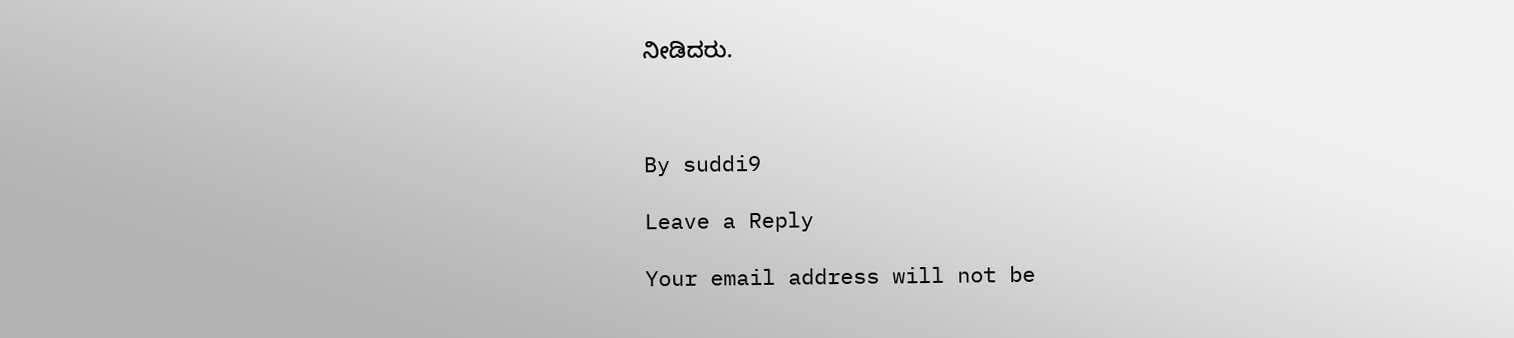ನೀಡಿದರು.



By suddi9

Leave a Reply

Your email address will not be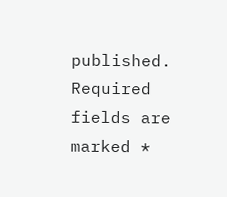published. Required fields are marked *